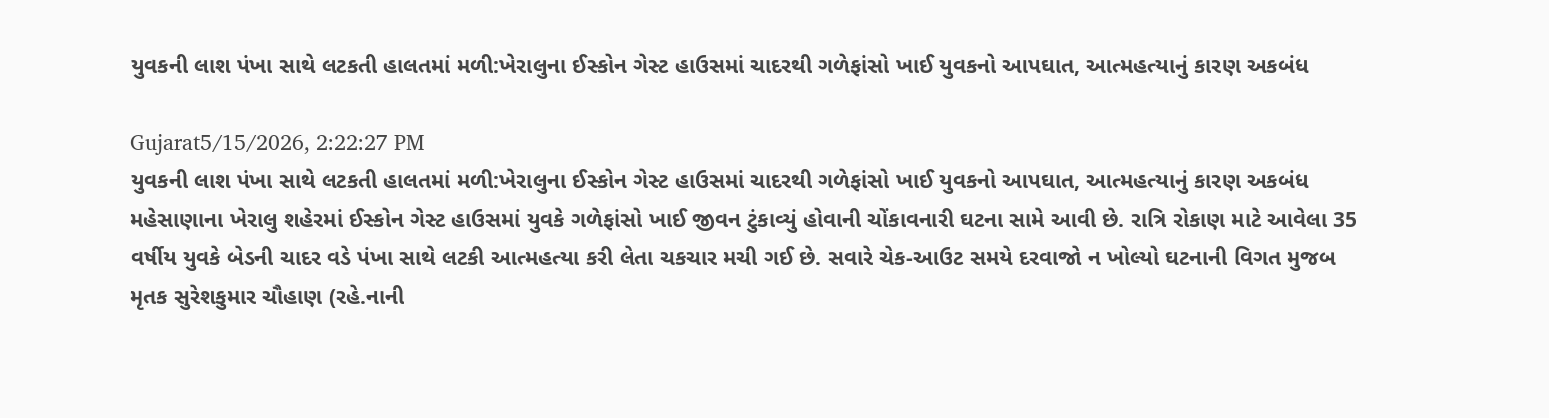યુવકની લાશ પંખા સાથે લટકતી હાલતમાં મળી:ખેરાલુના ઈસ્કોન ગેસ્ટ હાઉસમાં ચાદરથી ગળેફાંસો ખાઈ યુવકનો આપઘાત, આત્મહત્યાનું કારણ અકબંધ

Gujarat5/15/2026, 2:22:27 PM
યુવકની લાશ પંખા સાથે લટકતી હાલતમાં મળી:ખેરાલુના ઈસ્કોન ગેસ્ટ હાઉસમાં ચાદરથી ગળેફાંસો ખાઈ યુવકનો આપઘાત, આત્મહત્યાનું કારણ અકબંધ
મહેસાણાના ખેરાલુ શહેરમાં ઈસ્કોન ગેસ્ટ હાઉસમાં યુવકે ગળેફાંસો ખાઈ જીવન ટુંકાવ્યું હોવાની ચોંકાવનારી ઘટના સામે આવી છે. રાત્રિ રોકાણ માટે આવેલા 35 વર્ષીય યુવકે બેડની ચાદર વડે પંખા સાથે લટકી આત્મહત્યા કરી લેતા ચકચાર મચી ગઈ છે. સવારે ચેક-આઉટ સમયે દરવાજો ન ખોલ્યો ઘટનાની વિગત મુજબ મૃતક સુરેશકુમાર ચૌહાણ (રહે.નાની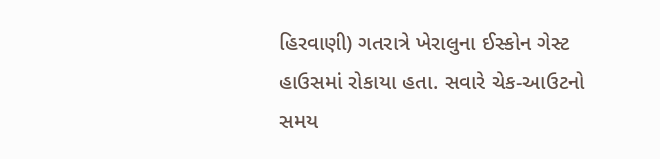હિરવાણી) ગતરાત્રે ખેરાલુના ઈસ્કોન ગેસ્ટ હાઉસમાં રોકાયા હતા. સવારે ચેક-આઉટનો સમય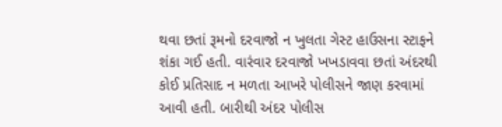થવા છતાં રૂમનો દરવાજો ન ખુલતા ગેસ્ટ હાઉસના સ્ટાફને શંકા ગઈ હતી. વારંવાર દરવાજો ખખડાવવા છતાં અંદરથી કોઈ પ્રતિસાદ ન મળતા આખરે પોલીસને જાણ કરવામાં આવી હતી. બારીથી અંદર પોલીસ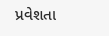પ્રવેશતા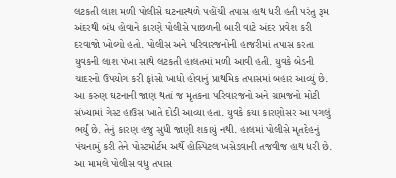લટકતી લાશ મળી પોલીસે ઘટનાસ્થળે પહોંચી તપાસ હાથ ધરી હતી પરંતુ રૂમ અંદરથી બંધ હોવાને કારણે પોલીસે પાછળની બારી વાટે અંદર પ્રવેશ કરી દરવાજો ખોલ્યો હતો. પોલીસ અને પરિવારજનોની હાજરીમાં તપાસ કરતા યુવકની લાશ પંખા સાથે લટકતી હાલતમાં મળી આવી હતી. યુવકે બેડની ચાદરનો ઉપયોગ કરી ફાંસો ખાધો હોવાનું પ્રાથમિક તપાસમાં બહાર આવ્યું છે. આ કરુણ ઘટનાની જાણ થતાં જ મૃતકના પરિવારજનો અને ગ્રામજનો મોટી સંખ્યામાં ગેસ્ટ હાઉસ ખાતે દોડી આવ્યા હતા. યુવકે કયા કારણોસર આ પગલું ભર્યું છે. તેનું કારણ હજુ સુધી જાણી શકાયું નથી. હાલમાં પોલીસે મૃતદેહનું પંચનામું કરી તેને પોસ્ટમોર્ટમ અર્થે હોસ્પિટલ ખસેડવાની તજવીજ હાથ ધરી છે. આ મામલે પોલીસ વધુ તપાસ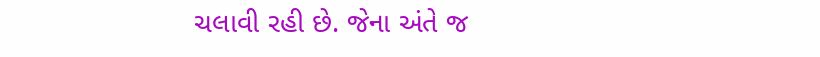ચલાવી રહી છે. જેના અંતે જ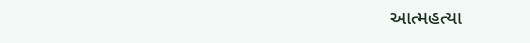આત્મહત્યા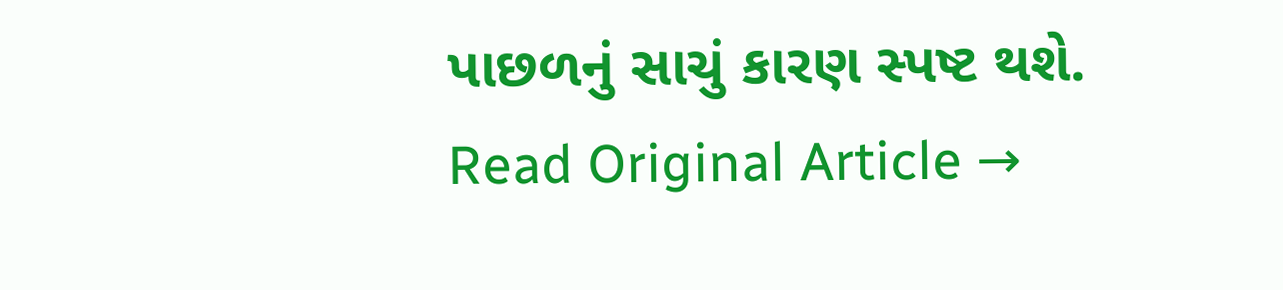પાછળનું સાચું કારણ સ્પષ્ટ થશે.
Read Original Article →